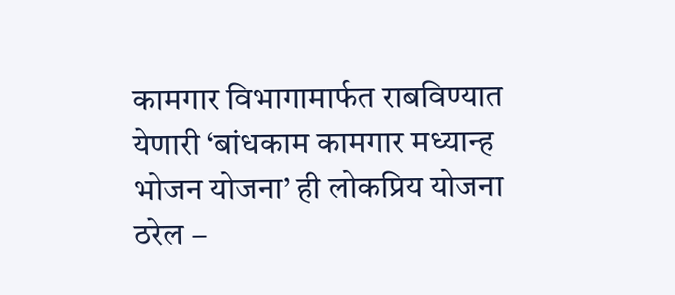कामगार विभागामार्फत राबविण्यात येणारी ‘बांधकाम कामगार मध्यान्ह भोजन योजना’ ही लोकप्रिय योजना ठरेल –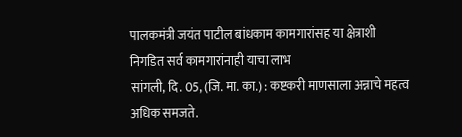पालकमंत्री जयंत पाटील बांधकाम कामगारांसह या क्षेत्राशी निगडित सर्व कामगारांनाही याचा लाभ
सांगली, दि. 05, (जि. मा. का.) : कष्टकरी माणसाला अन्नाचे महत्व अधिक समजते.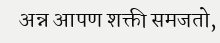अन्न आपण शक्ती समजतो,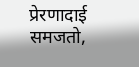प्रेरणादाई समजतो,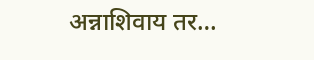अन्नाशिवाय तर…